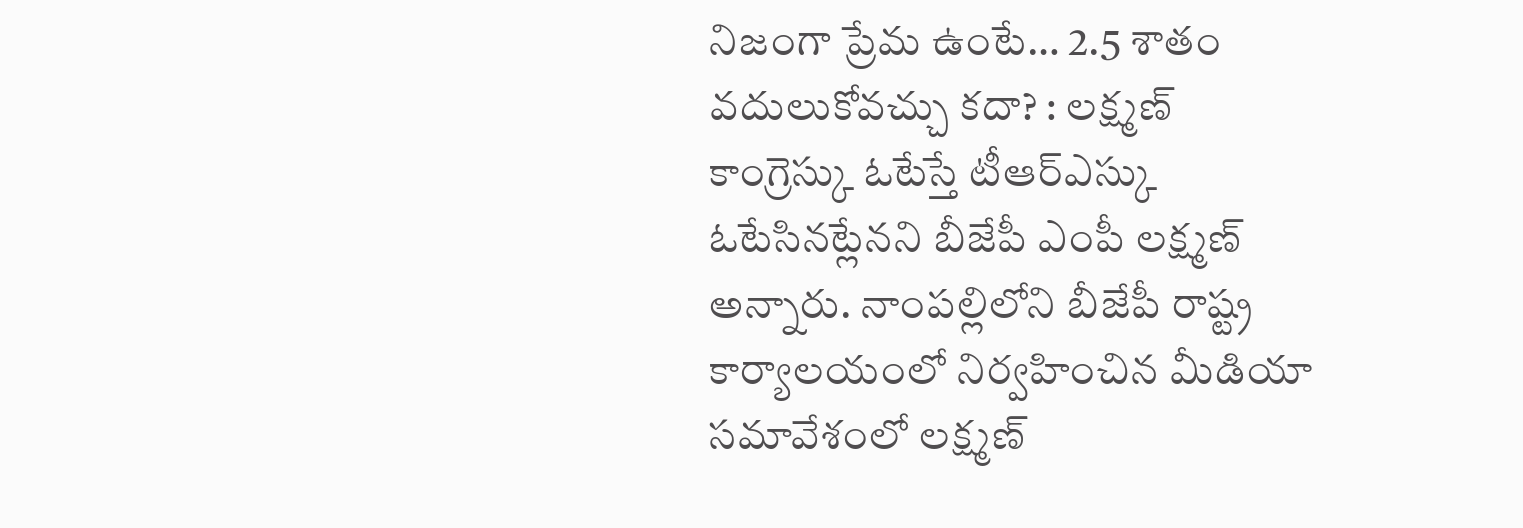నిజంగా ప్రేమ ఉంటే… 2.5 శాతం వదులుకోవచ్చు కదా? : లక్ష్మణ్
కాంగ్రెస్కు ఓటేస్తే టీఆర్ఎస్కు ఓటేసినట్లేనని బీజేపీ ఎంపీ లక్ష్మణ్ అన్నారు. నాంపల్లిలోని బీజేపీ రాష్ట్ర కార్యాలయంలో నిర్వహించిన మీడియా సమావేశంలో లక్ష్మణ్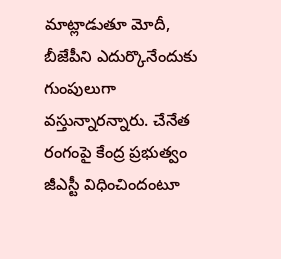మాట్లాడుతూ మోదీ, బీజేపీని ఎదుర్కొనేందుకు గుంపులుగా వస్తున్నారన్నారు. చేనేత రంగంపై కేంద్ర ప్రభుత్వం జీఎస్టీ విధించిందంటూ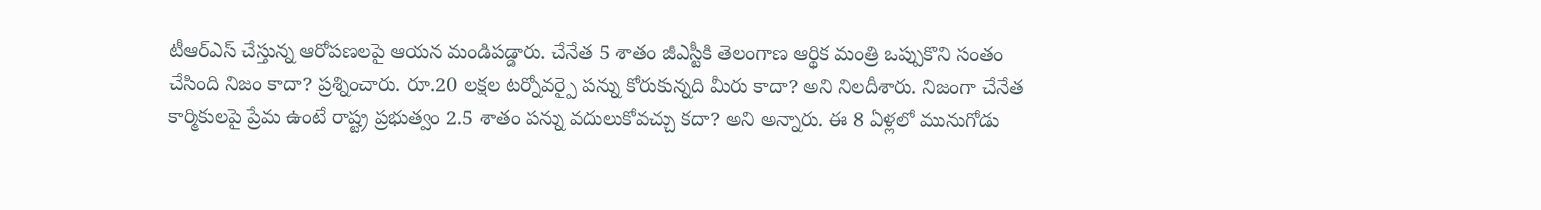టీఆర్ఎస్ చేస్తున్న ఆరోపణలపై ఆయన మండిపడ్డారు. చేనేత 5 శాతం జీఎస్టీకి తెలంగాణ ఆర్థిక మంత్రి ఒప్పుకొని సంతం చేసింది నిజం కాదా? ప్రశ్నించారు. రూ.20 లక్షల టర్నోవర్పై పన్ను కోరుకున్నది మీరు కాదా? అని నిలదీశారు. నిజంగా చేనేత కార్మికులపై ప్రేమ ఉంటే రాష్ట్ర ప్రభుత్వం 2.5 శాతం పన్ను వదులుకోవచ్చు కదా? అని అన్నారు. ఈ 8 ఏళ్లలో మునుగోడు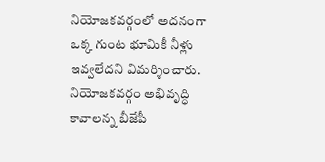నియోజకవర్గంలో అదనంగా ఒక్క గుంట భూమికీ నీళ్లు ఇవ్వలేదని విమర్శించారు. నియోజకవర్గం అభివృద్ధి కావాలన్న బీజేపీ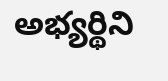అభ్యర్థిని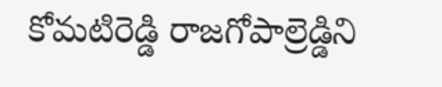కోమటిరెడ్డి రాజగోపాల్రెడ్డిని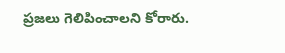ప్రజలు గెలిపించాలని కోరారు.